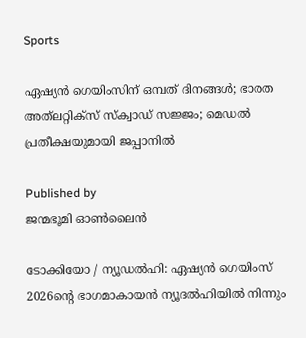Sports

ഏഷ്യന്‍ ഗെയിംസിന് ഒമ്പത് ദിനങ്ങള്‍; ഭാരത അത്‌ലറ്റിക്‌സ് സ്‌ക്വാഡ് സജ്ജം; മെഡല്‍ പ്രതീക്ഷയുമായി ജപ്പാനില്‍

Published by
ജന്മഭൂമി ഓണ്‍ലൈന്‍

ടോക്കിയോ / ന്യൂഡല്‍ഹി: ഏഷ്യന്‍ ഗെയിംസ് 2026ന്റെ ഭാഗമാകായന്‍ ന്യൂദല്‍ഹിയില്‍ നിന്നും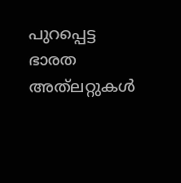പുറപ്പെട്ട ഭാരത അത്‌ലറ്റുകള്‍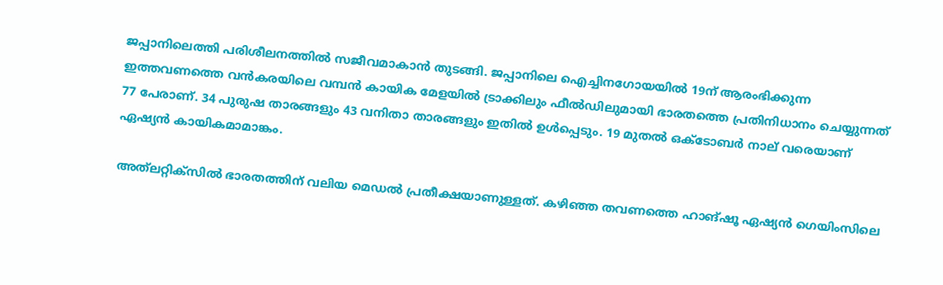ജപ്പാനിലെത്തി പരിശീലനത്തില്‍ സജീവമാകാന്‍ തുടങ്ങി. ജപ്പാനിലെ ഐച്ചിനഗോയയില്‍ 19ന് ആരംഭിക്കുന്ന ഇത്തവണത്തെ വന്‍കരയിലെ വമ്പന്‍ കായിക മേളയില്‍ ട്രാക്കിലും ഫീല്‍ഡിലുമായി ഭാരതത്തെ പ്രതിനിധാനം ചെയ്യുന്നത് 77 പേരാണ്. 34 പുരുഷ താരങ്ങളും 43 വനിതാ താരങ്ങളും ഇതില്‍ ഉള്‍പ്പെടും. 19 മുതല്‍ ഒക്ടോബര്‍ നാല് വരെയാണ് ഏഷ്യന്‍ കായികമാമാങ്കം.

അത്‌ലറ്റിക്‌സില്‍ ഭാരതത്തിന് വലിയ മെഡല്‍ പ്രതീക്ഷയാണുള്ളത്. കഴിഞ്ഞ തവണത്തെ ഹാങ്ഷൂ ഏഷ്യന്‍ ഗെയിംസിലെ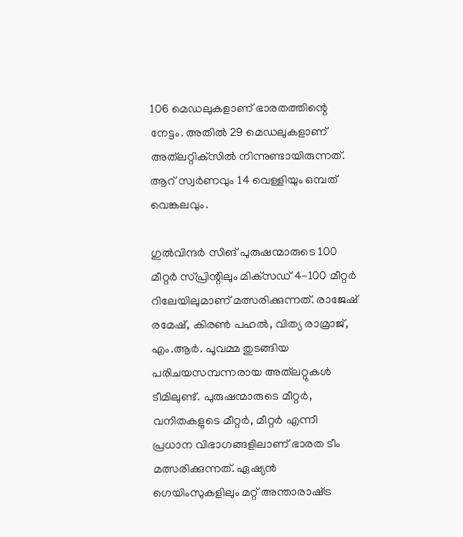106 മെഡലുകളാണ് ഭാരതത്തിന്റെ നേട്ടം. അതില്‍ 29 മെഡലുകളാണ് അത്‌ലറ്റിക്‌സില്‍ നിന്നുണ്ടായിരുന്നത്. ആറ് സ്വര്‍ണവും 14 വെള്ളിയും ഒമ്പത് വെങ്കലവും.

ഗുല്‍വിന്ദര്‍ സിങ് പുരുഷന്മാരുടെ 100 മീറ്റര്‍ സ്പ്രിന്റിലും മിക്‌സഡ് 4-100 മീറ്റര്‍ റിലേയിലുമാണ് മത്സരിക്കുന്നത്. രാജേഷ് രമേഷ്, കിരണ്‍ പഹല്‍, വിത്യ രാമ്രാജ്, എം.ആര്‍. പൂവമ്മ തുടങ്ങിയ പരിചയസമ്പന്നരായ അത്‌ലറ്റുകള്‍ ടീമിലുണ്ട്. പുരുഷന്മാരുടെ മീറ്റര്‍, വനിതകളുടെ മീറ്റര്‍, മീറ്റര്‍ എന്നീ പ്രധാന വിഭാഗങ്ങളിലാണ് ഭാരത ടീം മത്സരിക്കുന്നത്. ഏഷ്യന്‍ ഗെയിംസുകളിലും മറ്റ് അന്താരാഷ്‌ട്ര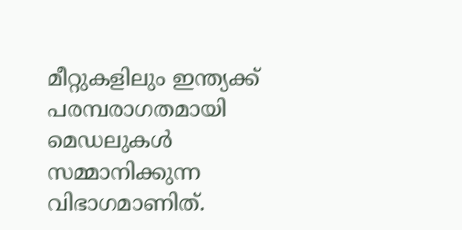മീറ്റുകളിലും ഇന്ത്യക്ക് പരമ്പരാഗതമായി മെഡലുകള്‍ സമ്മാനിക്കുന്ന വിഭാഗമാണിത്.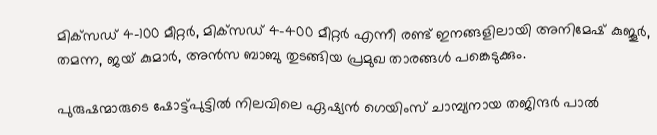മിക്‌സഡ് 4-100 മീറ്റര്‍, മിക്‌സഡ് 4-400 മീറ്റര്‍ എന്നീ രണ്ട് ഇനങ്ങളിലായി അനിമേഷ് കുജൂര്‍, തമന്ന, ജയ് കുമാര്‍, അന്‍സ ബാബു തുടങ്ങിയ പ്രമുഖ താരങ്ങള്‍ പങ്കെടുക്കും.

പുരുഷന്മാരുടെ ഷോട്ട്പുട്ടില്‍ നിലവിലെ ഏഷ്യന്‍ ഗെയിംസ് ചാമ്പ്യനായ തജിന്ദര്‍ പാല്‍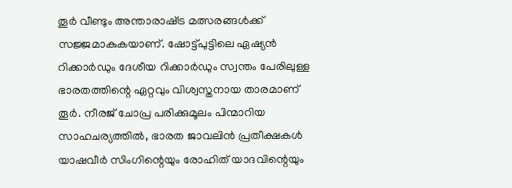തൂര്‍ വീണ്ടും അന്താരാഷ്‌ട്ര മത്സരങ്ങള്‍ക്ക് സജ്ജമാകുകയാണ്. ഷോട്ട്പുട്ടിലെ ഏഷ്യന്‍ റിക്കാര്‍ഡും ദേശീയ റിക്കാര്‍ഡും സ്വന്തം പേരിലുള്ള ഭാരതത്തിന്റെ ഏറ്റവും വിശ്വസ്തനായ താരമാണ് തൂര്‍. നീരജ് ചോപ്ര പരിക്കുമൂലം പിന്മാറിയ സാഹചര്യത്തില്‍, ഭാരത ജാവലിന്‍ പ്രതീക്ഷകള്‍ യാഷവീര്‍ സിംഗിന്റെയും രോഹിത് യാദവിന്റെയും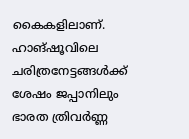കൈകളിലാണ്. ഹാങ്ഷൂവിലെ ചരിത്രനേട്ടങ്ങള്‍ക്ക് ശേഷം ജപ്പാനിലും ഭാരത ത്രിവര്‍ണ്ണ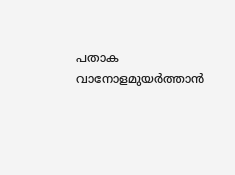പതാക വാനോളമുയര്‍ത്താന്‍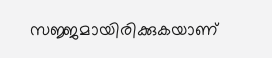സജ്ജമായിരിക്കുകയാണ്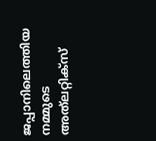ജപ്പാനിലെത്തിയ നമ്മുടെ അത്‌ലറ്റിക്‌സ്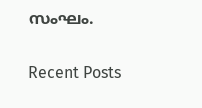സംഘം.

Recent Posts